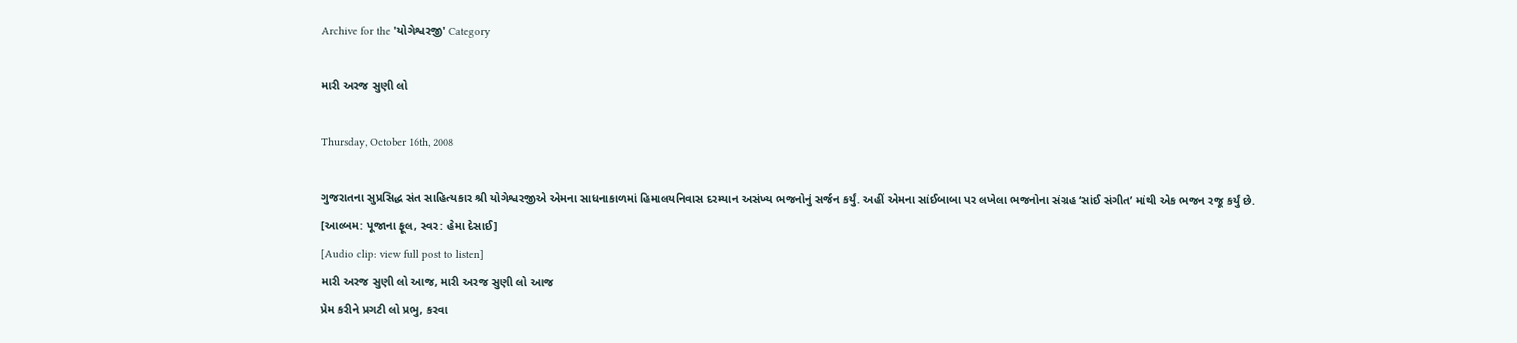Archive for the 'યોગેશ્વરજી' Category

મારી અરજ સુણી લો

Thursday, October 16th, 2008

ગુજરાતના સુપ્રસિદ્ધ સંત સાહિત્યકાર શ્રી યોગેશ્વરજીએ એમના સાધનાકાળમાં હિમાલયનિવાસ દરમ્યાન અસંખ્ય ભજનોનું સર્જન કર્યું. અહીં એમના સાંઈબાબા પર લખેલા ભજનોના સંગ્રહ ‘સાંઈ સંગીત’ માંથી એક ભજન રજૂ કર્યું છે.
[આલ્બમ: પૂજાના ફૂલ, સ્વર: હેમા દેસાઈ]
[Audio clip: view full post to listen]
મારી અરજ સુણી લો આજ, મારી અરજ સુણી લો આજ
પ્રેમ કરીને પ્રગટી લો પ્રભુ, કરવા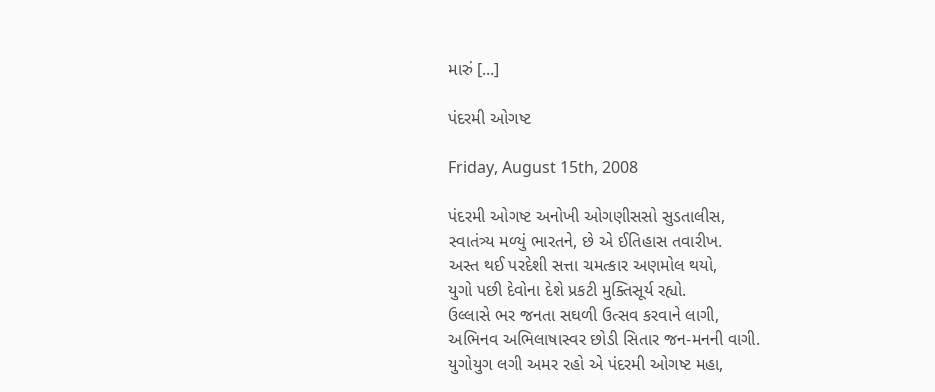મારું [...]

પંદરમી ઓગષ્ટ

Friday, August 15th, 2008

પંદરમી ઓગષ્ટ અનોખી ઓગણીસસો સુડતાલીસ,
સ્વાતંત્ર્ય મળ્યું ભારતને, છે એ ઈતિહાસ તવારીખ.
અસ્ત થઈ પરદેશી સત્તા ચમત્કાર અણમોલ થયો,
યુગો પછી દેવોના દેશે પ્રકટી મુક્તિસૂર્ય રહ્યો.
ઉલ્લાસે ભર જનતા સઘળી ઉત્સવ કરવાને લાગી,
અભિનવ અભિલાષાસ્વર છોડી સિતાર જન-મનની વાગી.
યુગોયુગ લગી અમર રહો એ પંદરમી ઓગષ્ટ મહા,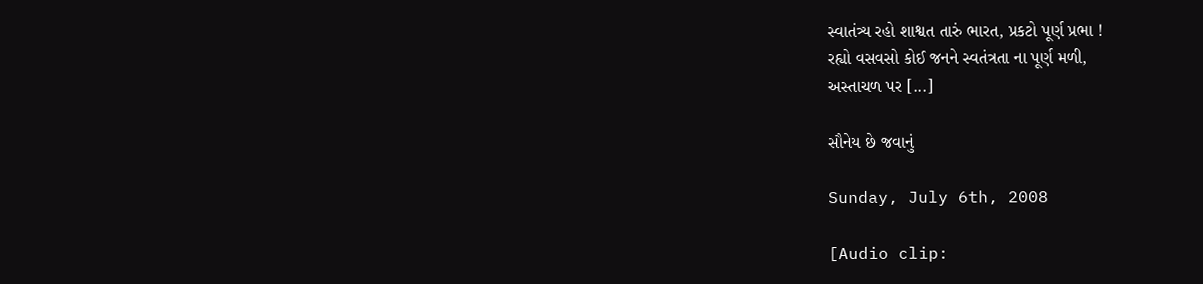સ્વાતંત્ર્ય રહો શાશ્વત તારું ભારત, પ્રકટો પૂર્ણ પ્રભા !
રહ્યો વસવસો કોઈ જનને સ્વતંત્રતા ના પૂર્ણ મળી,
અસ્તાચળ પર [...]

સૌનેય છે જવાનું

Sunday, July 6th, 2008

[Audio clip: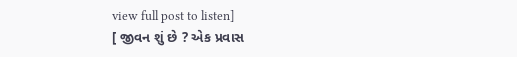view full post to listen]
[ જીવન શું છે ? એક પ્રવાસ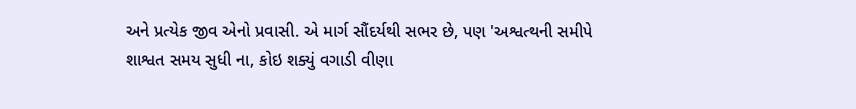અને પ્રત્યેક જીવ એનો પ્રવાસી. એ માર્ગ સૌંદર્યથી સભર છે, પણ 'અશ્વત્થની સમીપે શાશ્વત સમય સુધી ના, કોઇ શક્યું વગાડી વીણા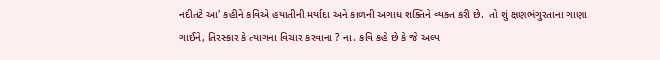નદીતટે આ' કહીને કવિએ હયાતીની મર્યાદા અને કાળની અગાધ શક્તિને વ્યક્ત કરી છે.  તો શું ક્ષણભંગુરતાના ગાણા ગાઈને, તિરસ્કાર કે ત્યાગના વિચાર કરવાના ? ના. કવિ કહે છે કે જે અલ્પ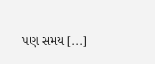પણ સમય [...]